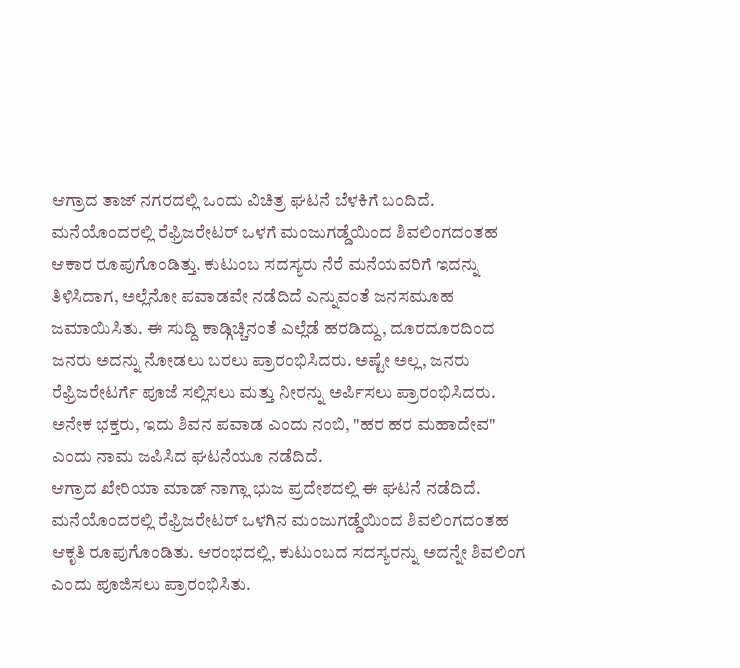ಆಗ್ರಾದ ತಾಜ್ ನಗರದಲ್ಲಿ ಒಂದು ವಿಚಿತ್ರ ಘಟನೆ ಬೆಳಕಿಗೆ ಬಂದಿದೆ. ಮನೆಯೊಂದರಲ್ಲಿ ರೆಫ್ರಿಜರೇಟರ್ ಒಳಗೆ ಮಂಜುಗಡ್ಡೆಯಿಂದ ಶಿವಲಿಂಗದಂತಹ ಆಕಾರ ರೂಪುಗೊಂಡಿತ್ತು. ಕುಟುಂಬ ಸದಸ್ಯರು ನೆರೆ ಮನೆಯವರಿಗೆ ಇದನ್ನು ತಿಳಿಸಿದಾಗ, ಅಲ್ಲೆನೋ ಪವಾಡವೇ ನಡೆದಿದೆ ಎನ್ನುವಂತೆ ಜನಸಮೂಹ ಜಮಾಯಿಸಿತು. ಈ ಸುದ್ದಿ ಕಾಡ್ಗಿಚ್ಚಿನಂತೆ ಎಲ್ಲೆಡೆ ಹರಡಿದ್ದು, ದೂರದೂರದಿಂದ ಜನರು ಅದನ್ನು ನೋಡಲು ಬರಲು ಪ್ರಾರಂಭಿಸಿದರು. ಅಷ್ಟೇ ಅಲ್ಲ, ಜನರು ರೆಫ್ರಿಜರೇಟರ್ಗೆ ಪೂಜೆ ಸಲ್ಲಿಸಲು ಮತ್ತು ನೀರನ್ನು ಅರ್ಪಿಸಲು ಪ್ರಾರಂಭಿಸಿದರು. ಅನೇಕ ಭಕ್ತರು, ಇದು ಶಿವನ ಪವಾಡ ಎಂದು ನಂಬಿ, "ಹರ ಹರ ಮಹಾದೇವ" ಎಂದು ನಾಮ ಜಪಿಸಿದ ಘಟನೆಯೂ ನಡೆದಿದೆ.
ಆಗ್ರಾದ ಖೇರಿಯಾ ಮಾಡ್ ನಾಗ್ಲಾ ಭುಜ ಪ್ರದೇಶದಲ್ಲಿ ಈ ಘಟನೆ ನಡೆದಿದೆ. ಮನೆಯೊಂದರಲ್ಲಿ ರೆಫ್ರಿಜರೇಟರ್ ಒಳಗಿನ ಮಂಜುಗಡ್ಡೆಯಿಂದ ಶಿವಲಿಂಗದಂತಹ ಆಕೃತಿ ರೂಪುಗೊಂಡಿತು. ಆರಂಭದಲ್ಲಿ, ಕುಟುಂಬದ ಸದಸ್ಯರನ್ನು ಅದನ್ನೇ ಶಿವಲಿಂಗ ಎಂದು ಪೂಜಿಸಲು ಪ್ರಾರಂಭಿಸಿತು.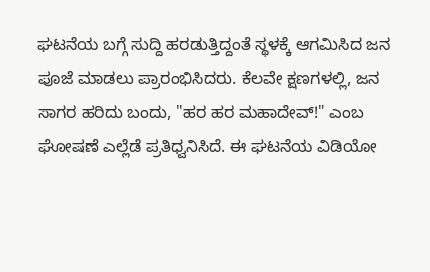ಘಟನೆಯ ಬಗ್ಗೆ ಸುದ್ದಿ ಹರಡುತ್ತಿದ್ದಂತೆ ಸ್ಥಳಕ್ಕೆ ಆಗಮಿಸಿದ ಜನ ಪೂಜೆ ಮಾಡಲು ಪ್ರಾರಂಭಿಸಿದರು. ಕೆಲವೇ ಕ್ಷಣಗಳಲ್ಲಿ, ಜನ ಸಾಗರ ಹರಿದು ಬಂದು, "ಹರ ಹರ ಮಹಾದೇವ್!" ಎಂಬ ಘೋಷಣೆ ಎಲ್ಲೆಡೆ ಪ್ರತಿಧ್ವನಿಸಿದೆ. ಈ ಘಟನೆಯ ವಿಡಿಯೋ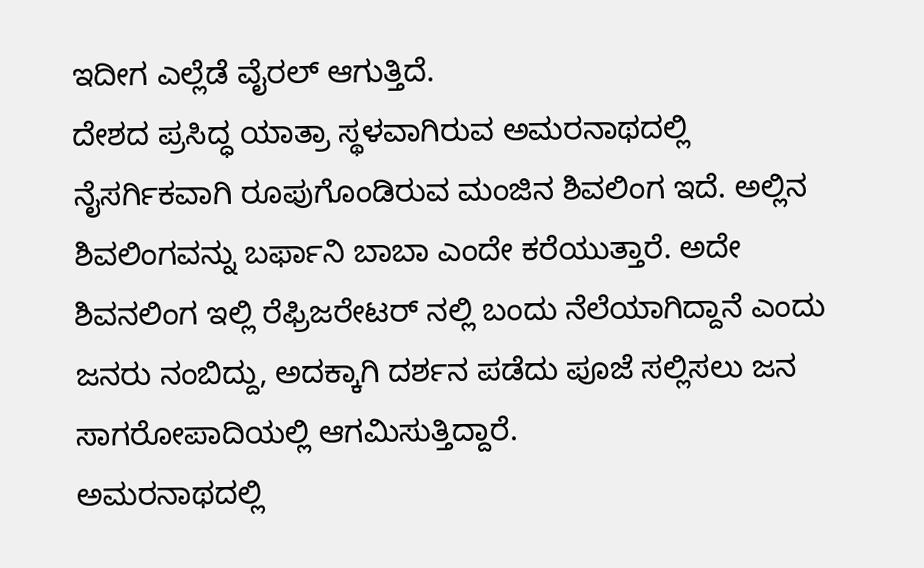ಇದೀಗ ಎಲ್ಲೆಡೆ ವೈರಲ್ ಆಗುತ್ತಿದೆ.
ದೇಶದ ಪ್ರಸಿದ್ಧ ಯಾತ್ರಾ ಸ್ಥಳವಾಗಿರುವ ಅಮರನಾಥದಲ್ಲಿ ನೈಸರ್ಗಿಕವಾಗಿ ರೂಪುಗೊಂಡಿರುವ ಮಂಜಿನ ಶಿವಲಿಂಗ ಇದೆ. ಅಲ್ಲಿನ ಶಿವಲಿಂಗವನ್ನು ಬರ್ಫಾನಿ ಬಾಬಾ ಎಂದೇ ಕರೆಯುತ್ತಾರೆ. ಅದೇ ಶಿವನಲಿಂಗ ಇಲ್ಲಿ ರೆಫ್ರಿಜರೇಟರ್ ನಲ್ಲಿ ಬಂದು ನೆಲೆಯಾಗಿದ್ದಾನೆ ಎಂದು ಜನರು ನಂಬಿದ್ದು, ಅದಕ್ಕಾಗಿ ದರ್ಶನ ಪಡೆದು ಪೂಜೆ ಸಲ್ಲಿಸಲು ಜನ ಸಾಗರೋಪಾದಿಯಲ್ಲಿ ಆಗಮಿಸುತ್ತಿದ್ದಾರೆ.
ಅಮರನಾಥದಲ್ಲಿ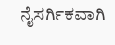ನೈಸರ್ಗಿಕವಾಗಿ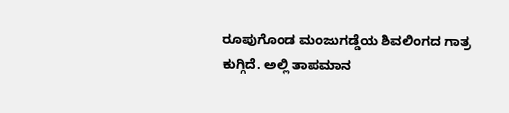ರೂಪುಗೊಂಡ ಮಂಜುಗಡ್ಡೆಯ ಶಿವಲಿಂಗದ ಗಾತ್ರ ಕುಗ್ಗಿದೆ. ಅಲ್ಲಿ ತಾಪಮಾನ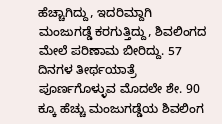ಹೆಚ್ಚಾಗಿದ್ದು, ಇದರಿಮ್ದಾಗಿ ಮಂಜುಗಡ್ಡೆ ಕರಗುತ್ತಿದ್ದು, ಶಿವಲಿಂಗದ ಮೇಲೆ ಪರಿಣಾಮ ಬೀರಿದ್ದು. 57 ದಿನಗಳ ತೀರ್ಥಯಾತ್ರೆ ಪೂರ್ಣಗೊಳ್ಳುವ ಮೊದಲೇ ಶೇ. 90 ಕ್ಕೂ ಹೆಚ್ಚು ಮಂಜುಗಡ್ಡೆಯ ಶಿವಲಿಂಗ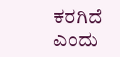ಕರಗಿದೆ ಎಂದು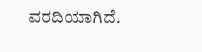ವರದಿಯಾಗಿದೆ.